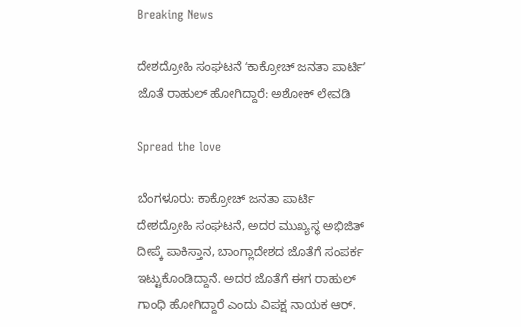Breaking News

ದೇಶದ್ರೋಹಿ ಸಂಘಟನೆ ʻಕಾಕ್ರೋಚ್‌ ಜನತಾ ಪಾರ್ಟಿʼ ಜೊತೆ ರಾಹುಲ್ ಹೋಗಿದ್ದಾರೆ: ಅಶೋಕ್‌ ಲೇವಡಿ

Spread the love

ಬೆಂಗಳೂರು: ಕಾಕ್ರೋಚ್‌ ಜನತಾ ಪಾರ್ಟಿ  ದೇಶದ್ರೋಹಿ ಸಂಘಟನೆ, ಅದರ ಮುಖ್ಯಸ್ಥ ಅಭಿಜಿತ್‌ ದೀಪ್ಕೆ ಪಾಕಿಸ್ತಾನ, ಬಾಂಗ್ಲಾದೇಶದ ಜೊತೆಗೆ ಸಂಪರ್ಕ ಇಟ್ಟುಕೊಂಡಿದ್ದಾನೆ. ಅದರ ಜೊತೆಗೆ ಈಗ ರಾಹುಲ್‌ ಗಾಂಧಿ ಹೋಗಿದ್ದಾರೆ ಎಂದು ವಿಪಕ್ಷ ನಾಯಕ ಆರ್‌.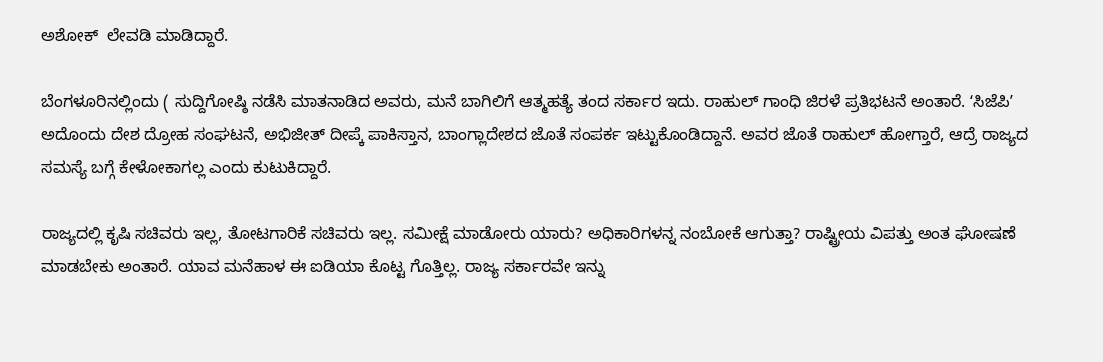ಅಶೋಕ್‌  ಲೇವಡಿ ಮಾಡಿದ್ದಾರೆ.

ಬೆಂಗಳೂರಿನಲ್ಲಿಂದು ( ಸುದ್ದಿಗೋಷ್ಠಿ ನಡೆಸಿ ಮಾತನಾಡಿದ ಅವರು, ಮನೆ ಬಾಗಿಲಿಗೆ ಆತ್ಮಹತ್ಯೆ ತಂದ ಸರ್ಕಾರ ಇದು. ರಾಹುಲ್ ಗಾಂಧಿ ಜಿರಳೆ ಪ್ರತಿಭಟನೆ ಅಂತಾರೆ. ʻಸಿಜೆಪಿʼ ಅದೊಂದು ದೇಶ ದ್ರೋಹ ಸಂಘಟನೆ, ಅಭಿಜೀತ್‌ ದೀಪ್ಕೆ ಪಾಕಿಸ್ತಾನ, ಬಾಂಗ್ಲಾದೇಶದ ಜೊತೆ ಸಂಪರ್ಕ ಇಟ್ಟುಕೊಂಡಿದ್ದಾನೆ. ಅವರ ಜೊತೆ ರಾಹುಲ್ ಹೋಗ್ತಾರೆ, ಆದ್ರೆ ರಾಜ್ಯದ ಸಮಸ್ಯೆ ಬಗ್ಗೆ ಕೇಳೋಕಾಗಲ್ಲ ಎಂದು ಕುಟುಕಿದ್ದಾರೆ.

ರಾಜ್ಯದಲ್ಲಿ ಕೃಷಿ ಸಚಿವರು ಇಲ್ಲ, ತೋಟಗಾರಿಕೆ ಸಚಿವರು ಇಲ್ಲ. ಸಮೀಕ್ಷೆ ಮಾಡೋರು ಯಾರು? ಅಧಿಕಾರಿಗಳನ್ನ ನಂಬೋಕೆ ಆಗುತ್ತಾ? ರಾಷ್ಟ್ರೀಯ ವಿಪತ್ತು ಅಂತ ಘೋಷಣೆ ಮಾಡಬೇಕು ಅಂತಾರೆ. ಯಾವ ಮನೆಹಾಳ ಈ ಐಡಿಯಾ ಕೊಟ್ಟ ಗೊತ್ತಿಲ್ಲ. ರಾಜ್ಯ ಸರ್ಕಾರವೇ ಇನ್ನು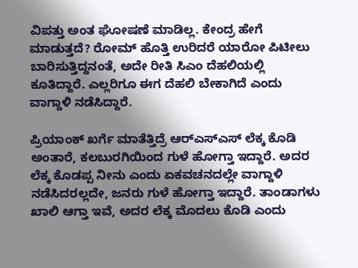ವಿಪತ್ತು ಅಂತ ಘೋಷಣೆ ಮಾಡಿಲ್ಲ. ಕೇಂದ್ರ ಹೇಗೆ ಮಾಡುತ್ತದೆ? ರೋಮ್ ಹೊತ್ತಿ ಉರಿದರೆ ಯಾರೋ ಪಿಟೀಲು ಬಾರಿಸುತ್ತಿದ್ದನಂತೆ, ಅದೇ ರೀತಿ ಸಿಎಂ ದೆಹಲಿಯಲ್ಲಿ ಕೂತಿದ್ದಾರೆ. ಎಲ್ಲರಿಗೂ ಈಗ ದೆಹಲಿ ಬೇಕಾಗಿದೆ ಎಂದು ವಾಗ್ದಾಳಿ ನಡೆಸಿದ್ದಾರೆ.

ಪ್ರಿಯಾಂಕ್ ಖರ್ಗೆ ಮಾತೆತ್ತಿದ್ರೆ ಆರ್‌ಎಸ್‌ಎಸ್‌ ಲೆಕ್ಕ ಕೊಡಿ ಅಂತಾರೆ, ಕಲಬುರಗಿಯಿಂದ ಗುಳೆ ಹೋಗ್ತಾ ಇದ್ದಾರೆ. ಅದರ ಲೆಕ್ಕ ಕೊಡಪ್ಪ ನೀನು ಎಂದು ಏಕವಚನದಲ್ಲೇ ವಾಗ್ದಾಳಿ ನಡೆಸಿದರಲ್ಲದೇ, ಜನರು ಗುಳೆ ಹೋಗ್ತಾ ಇದ್ದಾರೆ. ತಾಂಡಾಗಳು ಖಾಲಿ ಆಗ್ತಾ ಇವೆ, ಅದರ ಲೆಕ್ಕ ಮೊದಲು ಕೊಡಿ ಎಂದು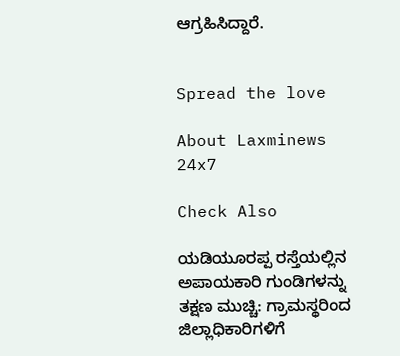ಆಗ್ರಹಿಸಿದ್ದಾರೆ.


Spread the love

About Laxminews 24x7

Check Also

ಯಡಿಯೂರಪ್ಪ ರಸ್ತೆಯಲ್ಲಿನ ಅಪಾಯಕಾರಿ ಗುಂಡಿಗಳನ್ನು ತಕ್ಷಣ ಮುಚ್ಚಿ: ಗ್ರಾಮಸ್ಥರಿಂದ ಜಿಲ್ಲಾಧಿಕಾರಿಗಳಿಗೆ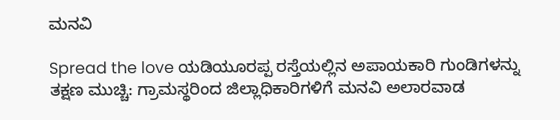ಮನವಿ

Spread the love ಯಡಿಯೂರಪ್ಪ ರಸ್ತೆಯಲ್ಲಿನ ಅಪಾಯಕಾರಿ ಗುಂಡಿಗಳನ್ನು ತಕ್ಷಣ ಮುಚ್ಚಿ: ಗ್ರಾಮಸ್ಥರಿಂದ ಜಿಲ್ಲಾಧಿಕಾರಿಗಳಿಗೆ ಮನವಿ ಅಲಾರವಾಡ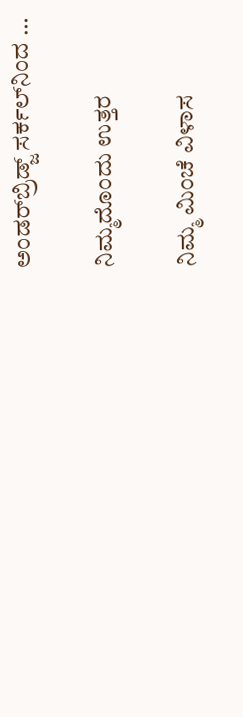ಅಂಡರ್‌ಬ್ರಿಡ್ಜ್ ಸರ್ಕಲ್‌ನಿಂದ …

ನಿಮ್ಮದೊಂದು ಉತ್ತರ

ನಿಮ್ಮ ಮಿಂಚೆ ವಿಳಾಸ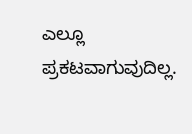ಎಲ್ಲೂ ಪ್ರಕಟವಾಗುವುದಿಲ್ಲ.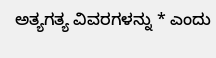ಅತ್ಯಗತ್ಯ ವಿವರಗಳನ್ನು * ಎಂದು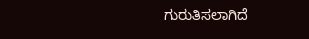ಗುರುತಿಸಲಾಗಿದೆ